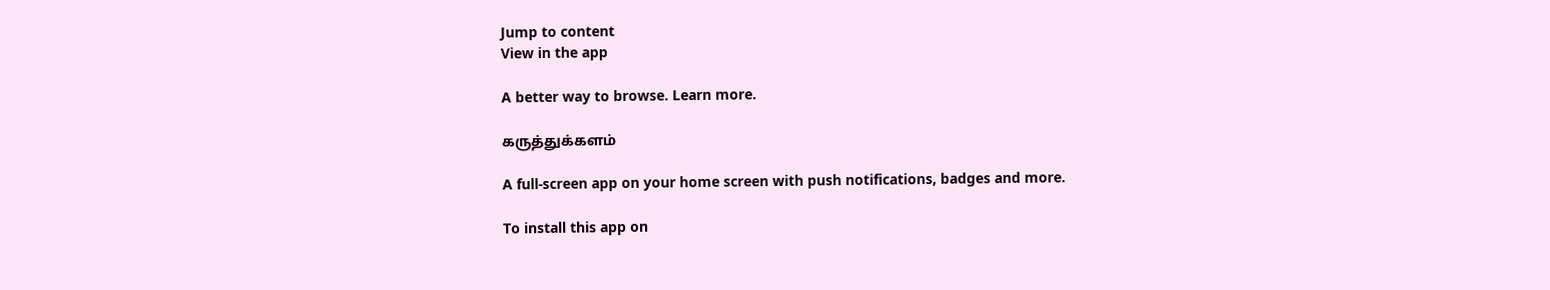Jump to content
View in the app

A better way to browse. Learn more.

கருத்துக்களம்

A full-screen app on your home screen with push notifications, badges and more.

To install this app on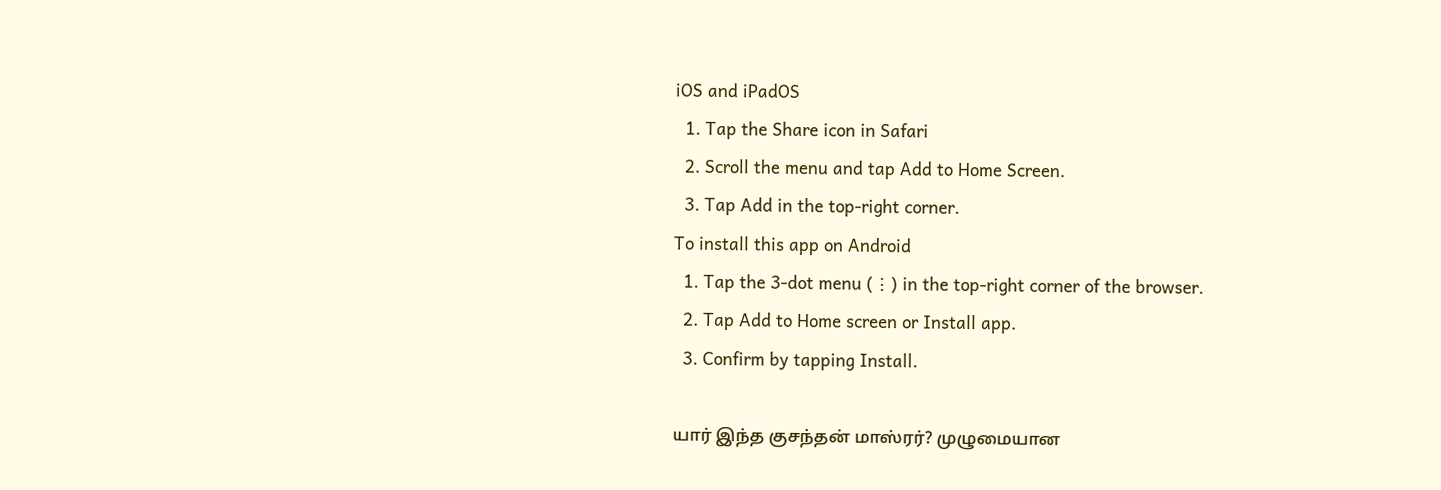iOS and iPadOS
  1. Tap the Share icon in Safari
  2. Scroll the menu and tap Add to Home Screen.
  3. Tap Add in the top-right corner.
To install this app on Android
  1. Tap the 3-dot menu (⋮) in the top-right corner of the browser.
  2. Tap Add to Home screen or Install app.
  3. Confirm by tapping Install.

யார் இந்த குசந்தன் மாஸ்ரர்? முழுமையான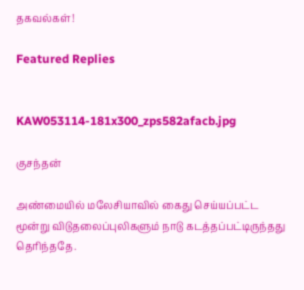தகவல்கள்!

Featured Replies


KAW053114-181x300_zps582afacb.jpg

குசந்தன்

அண்மையில் மலேசியாவில் கைது செய்யப்பட்ட மூன்று விடுதலைப்புலிகளும் நாடு கடத்தப்பட்டிருந்தது தெரிந்ததே.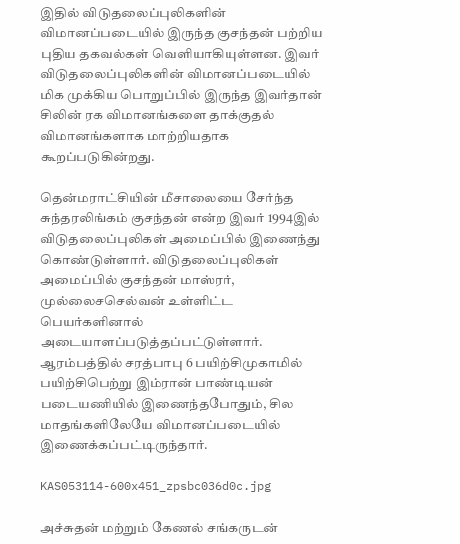இதில் விடுதலைப்புலிகளின் விமானப்படையில் இருந்த குசந்தன் பற்றிய புதிய தகவல்கள் வெளியாகியுள்ளன. இவர் விடுதலைப்புலிகளின் விமானப்படையில் மிக முக்கிய பொறுப்பில் இருந்த இவர்தான் சிலின் ரக விமானங்களை தாக்குதல் விமானங்களாக மாற்றியதாக கூறப்படுகின்றது.

தென்மராட்சியின் மீசாலையை சேர்ந்த சுந்தரலிங்கம் குசந்தன் என்ற இவர் 1994இல் விடுதலைப்புலிகள் அமைப்பில் இணைந்து கொண்டுள்ளார். விடுதலைப்புலிகள் அமைப்பில் குசந்தன் மாஸ்ரர், முல்லைசசெல்வன் உள்ளிட்ட பெயர்களினால் அடையாளப்படுத்தப்பட்டுள்ளார். ஆரம்பத்தில் சரத்பாபு 6 பயிற்சிமுகாமில் பயிற்சிபெற்று இம்ரான் பாண்டியன் படையணியில் இணைந்தபோதும், சில மாதங்களிலேயே விமானப்படையில் இணைக்கப்பட்டிருந்தார்.

KAS053114-600x451_zpsbc036d0c.jpg

அச்சுதன் மற்றும் கேணல் சங்கருடன்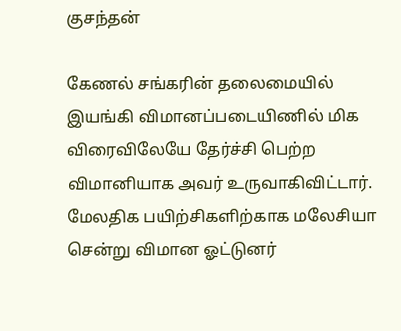குசந்தன்

கேணல் சங்கரின் தலைமையில் இயங்கி விமானப்படையிணில் மிக விரைவிலேயே தேர்ச்சி பெற்ற விமானியாக அவர் உருவாகிவிட்டார். மேலதிக பயிற்சிகளிற்காக மலேசியா சென்று விமான ஓட்டுனர்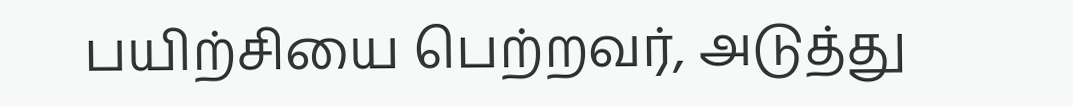பயிற்சியை பெற்றவர், அடுத்து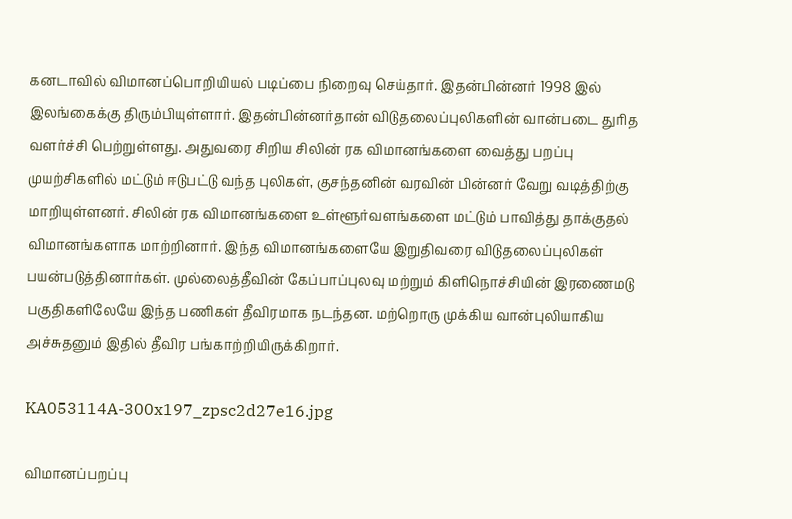கனடாவில் விமானப்பொறியியல் படிப்பை நிறைவு செய்தார். இதன்பின்னர் 1998 இல் இலங்கைக்கு திரும்பியுள்ளார். இதன்பின்னர்தான் விடுதலைப்புலிகளின் வான்படை துரித வளர்ச்சி பெற்றுள்ளது. அதுவரை சிறிய சிலின் ரக விமானங்களை வைத்து பறப்பு முயற்சிகளில் மட்டும் ஈடுபட்டு வந்த புலிகள், குசந்தனின் வரவின் பின்னர் வேறு வடித்திற்கு மாறியுள்ளனர். சிலின் ரக விமானங்களை உள்ளூர்வளங்களை மட்டும் பாவித்து தாக்குதல் விமானங்களாக மாற்றினார். இந்த விமானங்களையே இறுதிவரை விடுதலைப்புலிகள் பயன்படுத்தினார்கள். முல்லைத்தீவின் கேப்பாப்புலவு மற்றும் கிளிநொச்சியின் இரணைமடு பகுதிகளிலேயே இந்த பணிகள் தீவிரமாக நடந்தன. மற்றொரு முக்கிய வான்புலியாகிய அச்சுதனும் இதில் தீவிர பங்காற்றியிருக்கிறார்.

KA053114A-300x197_zpsc2d27e16.jpg

விமானப்பறப்பு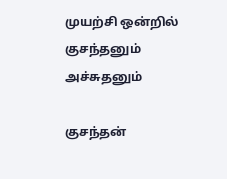முயற்சி ஒன்றில் குசந்தனும் அச்சுதனும்

குசந்தன்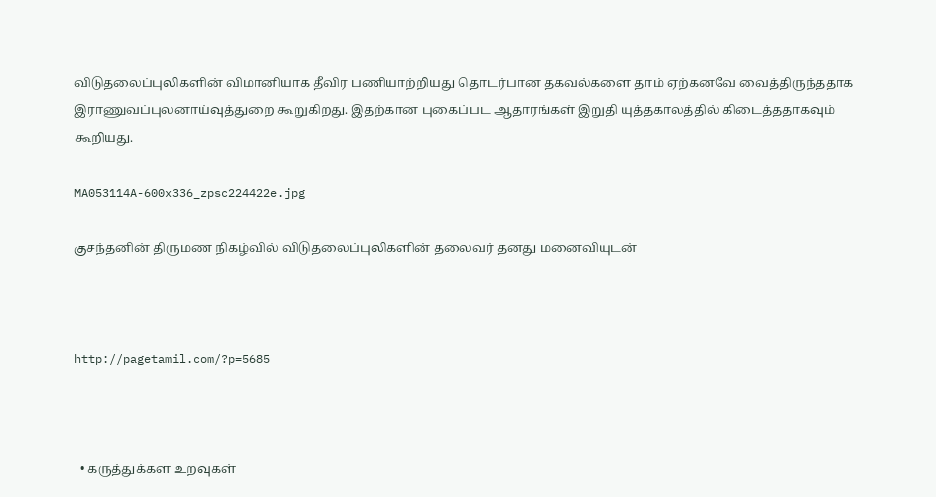விடுதலைப்புலிகளின் விமானியாக தீவிர பணியாற்றியது தொடர்பான தகவல்களை தாம் ஏற்கனவே வைத்திருந்ததாக இராணுவப்புலனாய்வுத்துறை கூறுகிறது. இதற்கான புகைப்பட ஆதாரங்கள் இறுதி யுத்தகாலத்தில் கிடைத்ததாகவும் கூறியது.

MA053114A-600x336_zpsc224422e.jpg

குசந்தனின் திருமண நிகழ்வில் விடுதலைப்புலிகளின் தலைவர் தனது மனைவியுடன்



http://pagetamil.com/?p=5685



  • கருத்துக்கள உறவுகள்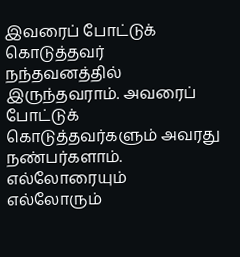இவரைப் போட்டுக் கொடுத்தவர் நந்தவனத்தில் இருந்தவராம். அவரைப் போட்டுக் கொடுத்தவர்களும் அவரது நண்பர்களாம். எல்லோரையும் எல்லோரும்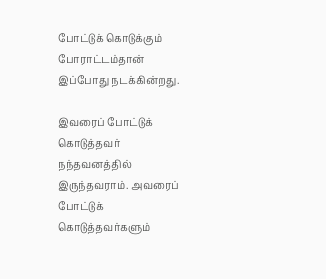போட்டுக் கொடுக்கும் போராட்டம்தான் இப்போது நடக்கின்றது.

இவரைப் போட்டுக் கொடுத்தவர் நந்தவனத்தில் இருந்தவராம். அவரைப் போட்டுக் கொடுத்தவர்களும்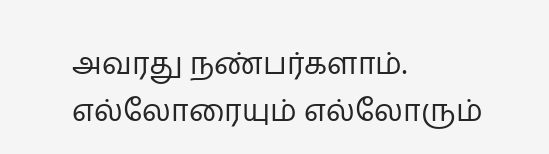அவரது நண்பர்களாம். எல்லோரையும் எல்லோரும்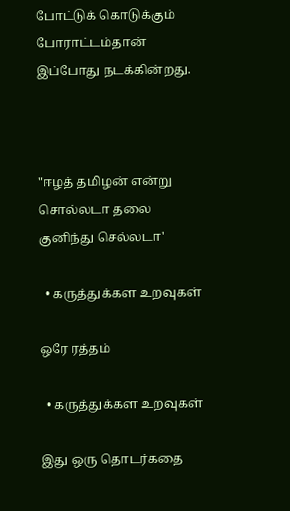போட்டுக் கொடுக்கும் போராட்டம்தான் இப்போது நடக்கின்றது.



"ஈழத் தமிழன் என்று சொல்லடா தலை குனிந்து செல்லடா'

  • கருத்துக்கள உறவுகள்

ஒரே ரத்தம்

  • கருத்துக்கள உறவுகள்

இது ஒரு தொடர்கதை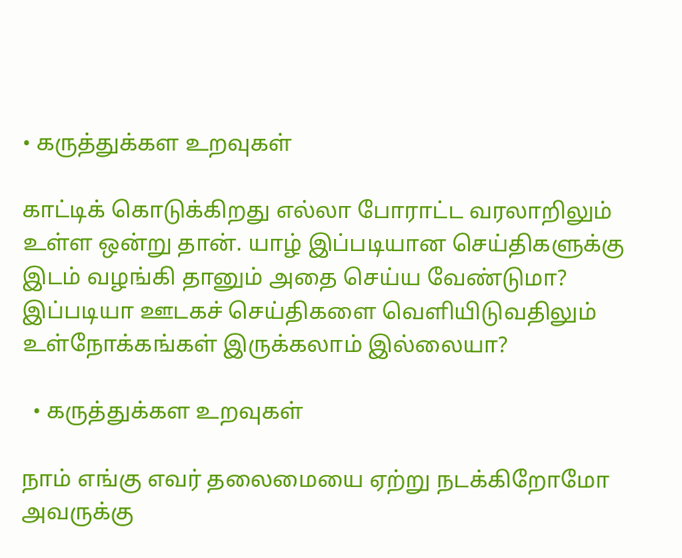• கருத்துக்கள உறவுகள்

காட்டிக் கொடுக்கிறது எல்லா போராட்ட வரலாறிலும் உள்ள ஒன்று தான். யாழ் இப்படியான செய்திகளுக்கு இடம் வழங்கி தானும் அதை செய்ய வேண்டுமா? இப்படியா ஊடகச் செய்திகளை வெளியிடுவதிலும் உள்நோக்கங்கள் இருக்கலாம் இல்லையா?

  • கருத்துக்கள உறவுகள்

நாம் எங்கு எவர் தலைமையை ஏற்று நடக்கிறோமோ அவருக்கு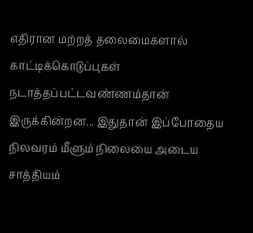எதிரான மற்றத் தலைமைகளால் காட்டிக்கொடுப்புகள் நடாத்தப்பட்டவண்ணம்தான் இருக்கின்றன... இதுதான் இப்போதைய நிலவரம் மீளும் நிலையை அடைய சாத்தியம்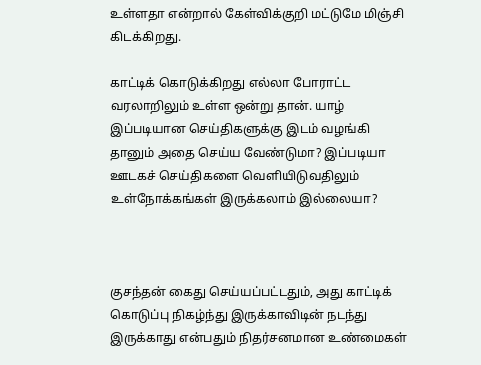உள்ளதா என்றால் கேள்விக்குறி மட்டுமே மிஞ்சி கிடக்கிறது.

காட்டிக் கொடுக்கிறது எல்லா போராட்ட வரலாறிலும் உள்ள ஒன்று தான். யாழ் இப்படியான செய்திகளுக்கு இடம் வழங்கி தானும் அதை செய்ய வேண்டுமா? இப்படியா ஊடகச் செய்திகளை வெளியிடுவதிலும் உள்நோக்கங்கள் இருக்கலாம் இல்லையா?



குசந்தன் கைது செய்யப்பட்டதும், அது காட்டிக் கொடுப்பு நிகழ்ந்து இருக்காவிடின் நடந்து இருக்காது என்பதும் நிதர்சனமான உண்மைகள்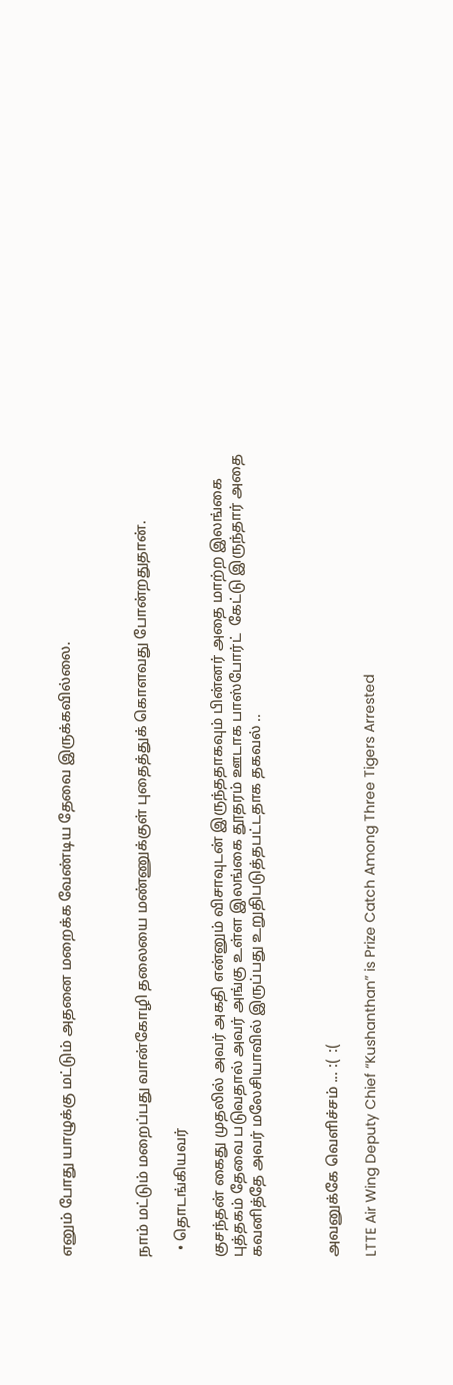எனும் போது யாழுக்கு மட்டும் அதனை மறைக்க வேண்டிய தேவை இருக்கவில்லை.



நாம் மட்டும் மறைப்பது வான்கோழி தலையை மண்ணுக்குள் புதைத்துக் கொளவது போன்றதுதான்.

  • தொடங்கியவர்

குசந்தன் கைது முதலில் அவர் அகதி என்னும் விசாவுடன் இருந்ததாகவும் பின்னர் அதை மாற்ற இலங்கை புத்தகம் தேவை படுவதால் அவர் அங்கு உள்ள இலங்கை தூதரம் ஊடாக பாஸ்போர்ட்  கேட்டு இருந்தார் அதை கவனித்தே அவர் மலேசியாவில் இருப்பது உறுதிபடுத்தபட்டதாக தகவல் ..



அவனுக்கே வெளிச்சம் ... :(  :(

LTTE Air Wing Deputy Chief “Kushanthan” is Prize Catch Among Three Tigers Arrested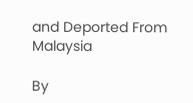and Deported From Malaysia

By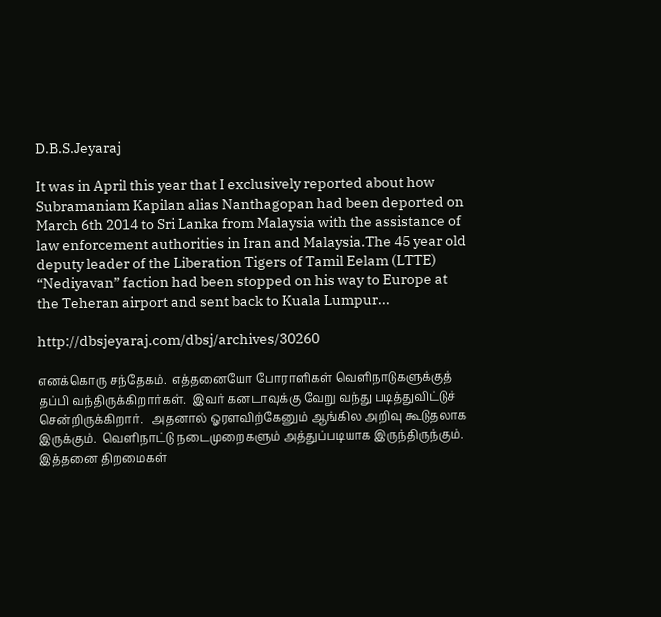D.B.S.Jeyaraj

It was in April this year that I exclusively reported about how Subramaniam Kapilan alias Nanthagopan had been deported on March 6th 2014 to Sri Lanka from Malaysia with the assistance of law enforcement authorities in Iran and Malaysia.The 45 year old deputy leader of the Liberation Tigers of Tamil Eelam (LTTE) “Nediyavan” faction had been stopped on his way to Europe at the Teheran airport and sent back to Kuala Lumpur...

http://dbsjeyaraj.com/dbsj/archives/30260

எனக்கொரு சந்தேகம்.  எத்தனையோ போராளிகள் வெளிநாடுகளுக்குத் தப்பி வந்திருக்கிறார்கள்.  இவர் கனடாவுக்கு வேறு வந்து படித்துவிட்டுச் சென்றிருக்கிறார்.   அதனால் ஓரளவிற்கேனும் ஆங்கில அறிவு கூடுதலாக இருக்கும்.  வெளிநாட்டு நடைமுறைகளும் அத்துப்படியாக இருந்திருந்கும்.  இத்தனை திறமைகள்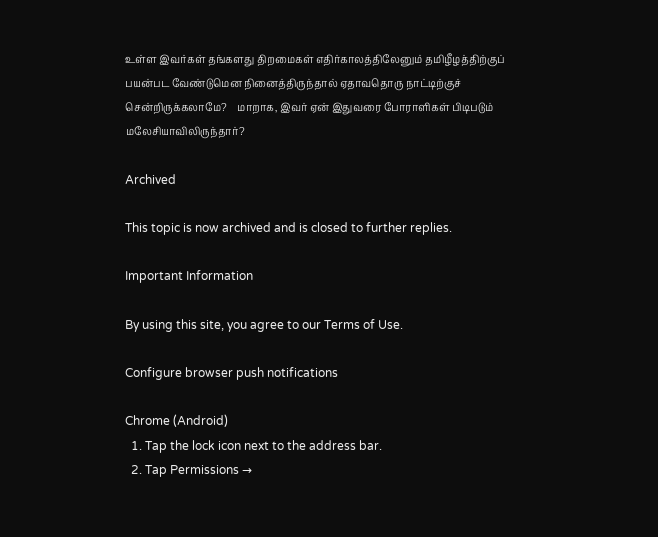உள்ள இவர்கள் தங்களது திறமைகள் எதிர்காலத்திலேனும் தமிழீழத்திற்குப் பயன்பட வேண்டுமென நினைத்திருந்தால் ஏதாவதொரு நாட்டிற்குச் சென்றிருக்கலாமே?    மாறாக, இவர் ஏன் இதுவரை போராளிகள் பிடிபடும் மலேசியாவிலிருந்தார்?

Archived

This topic is now archived and is closed to further replies.

Important Information

By using this site, you agree to our Terms of Use.

Configure browser push notifications

Chrome (Android)
  1. Tap the lock icon next to the address bar.
  2. Tap Permissions →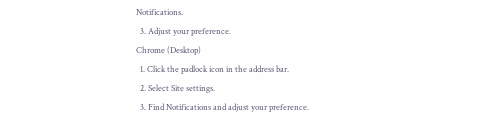Notifications.
  3. Adjust your preference.
Chrome (Desktop)
  1. Click the padlock icon in the address bar.
  2. Select Site settings.
  3. Find Notifications and adjust your preference.